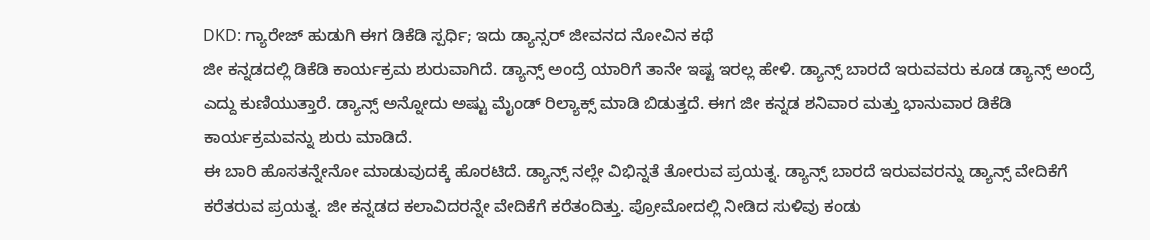DKD: ಗ್ಯಾರೇಜ್ ಹುಡುಗಿ ಈಗ ಡಿಕೆಡಿ ಸ್ಪರ್ಧಿ; ಇದು ಡ್ಯಾನ್ಸರ್ ಜೀವನದ ನೋವಿನ ಕಥೆ
ಜೀ ಕನ್ನಡದಲ್ಲಿ ಡಿಕೆಡಿ ಕಾರ್ಯಕ್ರಮ ಶುರುವಾಗಿದೆ. ಡ್ಯಾನ್ಸ್ ಅಂದ್ರೆ ಯಾರಿಗೆ ತಾನೇ ಇಷ್ಟ ಇರಲ್ಲ ಹೇಳಿ. ಡ್ಯಾನ್ಸ್ ಬಾರದೆ ಇರುವವರು ಕೂಡ ಡ್ಯಾನ್ಸ್ ಅಂದ್ರೆ ಎದ್ದು ಕುಣಿಯುತ್ತಾರೆ. ಡ್ಯಾನ್ಸ್ ಅನ್ನೋದು ಅಷ್ಟು ಮೈಂಡ್ ರಿಲ್ಯಾಕ್ಸ್ ಮಾಡಿ ಬಿಡುತ್ತದೆ. ಈಗ ಜೀ ಕನ್ನಡ ಶನಿವಾರ ಮತ್ತು ಭಾನುವಾರ ಡಿಕೆಡಿ ಕಾರ್ಯಕ್ರಮವನ್ನು ಶುರು ಮಾಡಿದೆ.
ಈ ಬಾರಿ ಹೊಸತನ್ನೇನೋ ಮಾಡುವುದಕ್ಕೆ ಹೊರಟಿದೆ. ಡ್ಯಾನ್ಸ್ ನಲ್ಲೇ ವಿಭಿನ್ನತೆ ತೋರುವ ಪ್ರಯತ್ನ. ಡ್ಯಾನ್ಸ್ ಬಾರದೆ ಇರುವವರನ್ನು ಡ್ಯಾನ್ಸ್ ವೇದಿಕೆಗೆ ಕರೆತರುವ ಪ್ರಯತ್ನ. ಜೀ ಕನ್ನಡದ ಕಲಾವಿದರನ್ನೇ ವೇದಿಕೆಗೆ ಕರೆತಂದಿತ್ತು. ಪ್ರೋಮೋದಲ್ಲಿ ನೀಡಿದ ಸುಳಿವು ಕಂಡು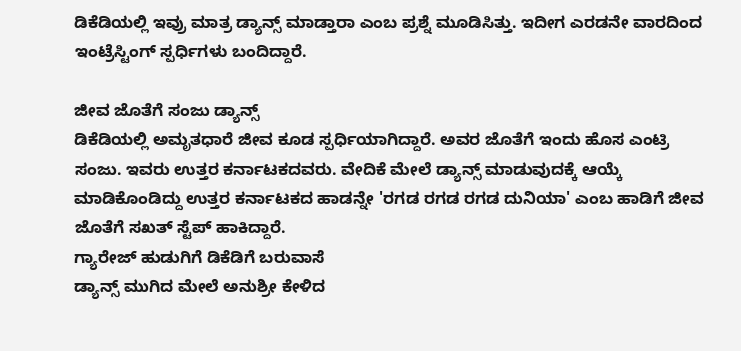ಡಿಕೆಡಿಯಲ್ಲಿ ಇವ್ರು ಮಾತ್ರ ಡ್ಯಾನ್ಸ್ ಮಾಡ್ತಾರಾ ಎಂಬ ಪ್ರಶ್ನೆ ಮೂಡಿಸಿತ್ತು. ಇದೀಗ ಎರಡನೇ ವಾರದಿಂದ ಇಂಟ್ರೆಸ್ಟಿಂಗ್ ಸ್ಪರ್ಧಿಗಳು ಬಂದಿದ್ದಾರೆ.

ಜೀವ ಜೊತೆಗೆ ಸಂಜು ಡ್ಯಾನ್ಸ್
ಡಿಕೆಡಿಯಲ್ಲಿ ಅಮೃತಧಾರೆ ಜೀವ ಕೂಡ ಸ್ಪರ್ಧಿಯಾಗಿದ್ದಾರೆ. ಅವರ ಜೊತೆಗೆ ಇಂದು ಹೊಸ ಎಂಟ್ರಿ ಸಂಜು. ಇವರು ಉತ್ತರ ಕರ್ನಾಟಕದವರು. ವೇದಿಕೆ ಮೇಲೆ ಡ್ಯಾನ್ಸ್ ಮಾಡುವುದಕ್ಕೆ ಆಯ್ಕೆ ಮಾಡಿಕೊಂಡಿದ್ದು ಉತ್ತರ ಕರ್ನಾಟಕದ ಹಾಡನ್ನೇ 'ರಗಡ ರಗಡ ರಗಡ ದುನಿಯಾ' ಎಂಬ ಹಾಡಿಗೆ ಜೀವ ಜೊತೆಗೆ ಸಖತ್ ಸ್ಟೆಪ್ ಹಾಕಿದ್ದಾರೆ.
ಗ್ಯಾರೇಜ್ ಹುಡುಗಿಗೆ ಡಿಕೆಡಿಗೆ ಬರುವಾಸೆ
ಡ್ಯಾನ್ಸ್ ಮುಗಿದ ಮೇಲೆ ಅನುಶ್ರೀ ಕೇಳಿದ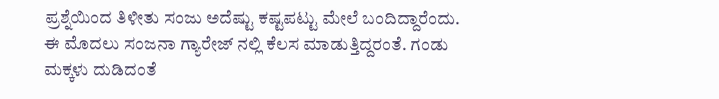ಪ್ರಶ್ನೆಯಿಂದ ತಿಳೀತು ಸಂಜು ಅದೆಷ್ಟು ಕಷ್ಟಪಟ್ಟು ಮೇಲೆ ಬಂದಿದ್ದಾರೆಂದು. ಈ ಮೊದಲು ಸಂಜನಾ ಗ್ಯಾರೇಜ್ ನಲ್ಲಿ ಕೆಲಸ ಮಾಡುತ್ತಿದ್ದರಂತೆ. ಗಂಡು ಮಕ್ಕಳು ದುಡಿದಂತೆ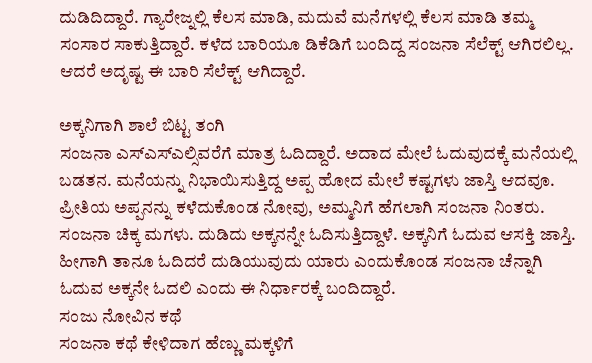ದುಡಿದಿದ್ದಾರೆ. ಗ್ಯಾರೇಜ್ನಲ್ಲಿ ಕೆಲಸ ಮಾಡಿ, ಮದುವೆ ಮನೆಗಳಲ್ಲಿ ಕೆಲಸ ಮಾಡಿ ತಮ್ಮ ಸಂಸಾರ ಸಾಕುತ್ತಿದ್ದಾರೆ. ಕಳೆದ ಬಾರಿಯೂ ಡಿಕೆಡಿಗೆ ಬಂದಿದ್ದ ಸಂಜನಾ ಸೆಲೆಕ್ಟ್ ಆಗಿರಲಿಲ್ಲ. ಆದರೆ ಅದೃಷ್ಟ ಈ ಬಾರಿ ಸೆಲೆಕ್ಟ್ ಆಗಿದ್ದಾರೆ.

ಅಕ್ಕನಿಗಾಗಿ ಶಾಲೆ ಬಿಟ್ಟ ತಂಗಿ
ಸಂಜನಾ ಎಸ್ಎಸ್ಎಲ್ಸಿವರೆಗೆ ಮಾತ್ರ ಓದಿದ್ದಾರೆ. ಅದಾದ ಮೇಲೆ ಓದುವುದಕ್ಕೆ ಮನೆಯಲ್ಲಿ ಬಡತನ. ಮನೆಯನ್ನು ನಿಭಾಯಿಸುತ್ತಿದ್ದ ಅಪ್ಪ ಹೋದ ಮೇಲೆ ಕಷ್ಟಗಳು ಜಾಸ್ತಿ ಆದವೂ. ಪ್ರೀತಿಯ ಅಪ್ಪನನ್ನು ಕಳೆದುಕೊಂಡ ನೋವು, ಅಮ್ಮನಿಗೆ ಹೆಗಲಾಗಿ ಸಂಜನಾ ನಿಂತರು. ಸಂಜನಾ ಚಿಕ್ಕ ಮಗಳು. ದುಡಿದು ಅಕ್ಕನನ್ನೇ ಓದಿಸುತ್ತಿದ್ದಾಳೆ. ಅಕ್ಕನಿಗೆ ಓದುವ ಆಸಕ್ತಿ ಜಾಸ್ತಿ. ಹೀಗಾಗಿ ತಾನೂ ಓದಿದರೆ ದುಡಿಯುವುದು ಯಾರು ಎಂದುಕೊಂಡ ಸಂಜನಾ ಚೆನ್ನಾಗಿ ಓದುವ ಅಕ್ಕನೇ ಓದಲಿ ಎಂದು ಈ ನಿರ್ಧಾರಕ್ಕೆ ಬಂದಿದ್ದಾರೆ.
ಸಂಜು ನೋವಿನ ಕಥೆ
ಸಂಜನಾ ಕಥೆ ಕೇಳಿದಾಗ ಹೆಣ್ಣು ಮಕ್ಕಳಿಗೆ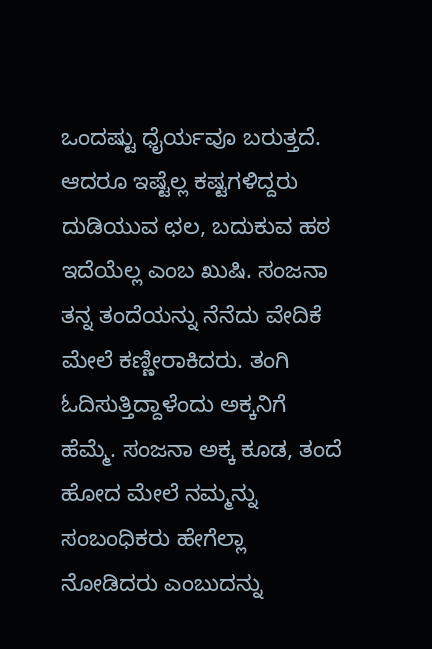ಒಂದಷ್ಟು ಧೈರ್ಯವೂ ಬರುತ್ತದೆ. ಆದರೂ ಇಷ್ಟೆಲ್ಲ ಕಷ್ಟಗಳಿದ್ದರು ದುಡಿಯುವ ಛಲ, ಬದುಕುವ ಹಠ ಇದೆಯೆಲ್ಲ ಎಂಬ ಖುಷಿ. ಸಂಜನಾ ತನ್ನ ತಂದೆಯನ್ನು ನೆನೆದು ವೇದಿಕೆ ಮೇಲೆ ಕಣ್ಣೀರಾಕಿದರು. ತಂಗಿ ಓದಿಸುತ್ತಿದ್ದಾಳೆಂದು ಅಕ್ಕನಿಗೆ ಹೆಮ್ಮೆ. ಸಂಜನಾ ಅಕ್ಕ ಕೂಡ, ತಂದೆ ಹೋದ ಮೇಲೆ ನಮ್ಮನ್ನು ಸಂಬಂಧಿಕರು ಹೇಗೆಲ್ಲಾ ನೋಡಿದರು ಎಂಬುದನ್ನು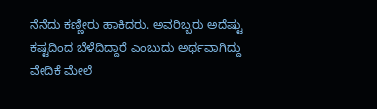ನೆನೆದು ಕಣ್ಣೀರು ಹಾಕಿದರು. ಅವರಿಬ್ಬರು ಅದೆಷ್ಟು ಕಷ್ಟದಿಂದ ಬೆಳೆದಿದ್ದಾರೆ ಎಂಬುದು ಅರ್ಥವಾಗಿದ್ದು ವೇದಿಕೆ ಮೇಲೆ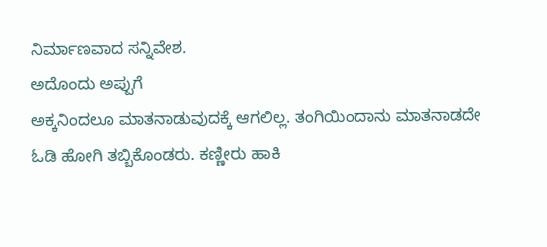ನಿರ್ಮಾಣವಾದ ಸನ್ನಿವೇಶ.
ಅದೊಂದು ಅಪ್ಪುಗೆ
ಅಕ್ಕನಿಂದಲೂ ಮಾತನಾಡುವುದಕ್ಕೆ ಆಗಲಿಲ್ಲ. ತಂಗಿಯಿಂದಾನು ಮಾತನಾಡದೇ ಓಡಿ ಹೋಗಿ ತಬ್ಬಿಕೊಂಡರು. ಕಣ್ಣೀರು ಹಾಕಿ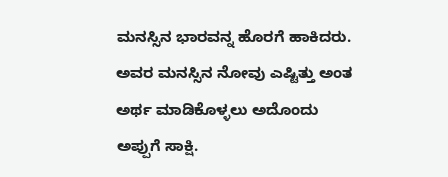ಮನಸ್ಸಿನ ಭಾರವನ್ನ ಹೊರಗೆ ಹಾಕಿದರು. ಅವರ ಮನಸ್ಸಿನ ನೋವು ಎಷ್ಟಿತ್ತು ಅಂತ ಅರ್ಥ ಮಾಡಿಕೊಳ್ಳಲು ಅದೊಂದು ಅಪ್ಪುಗೆ ಸಾಕ್ಷಿ.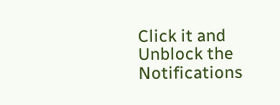Click it and Unblock the Notifications